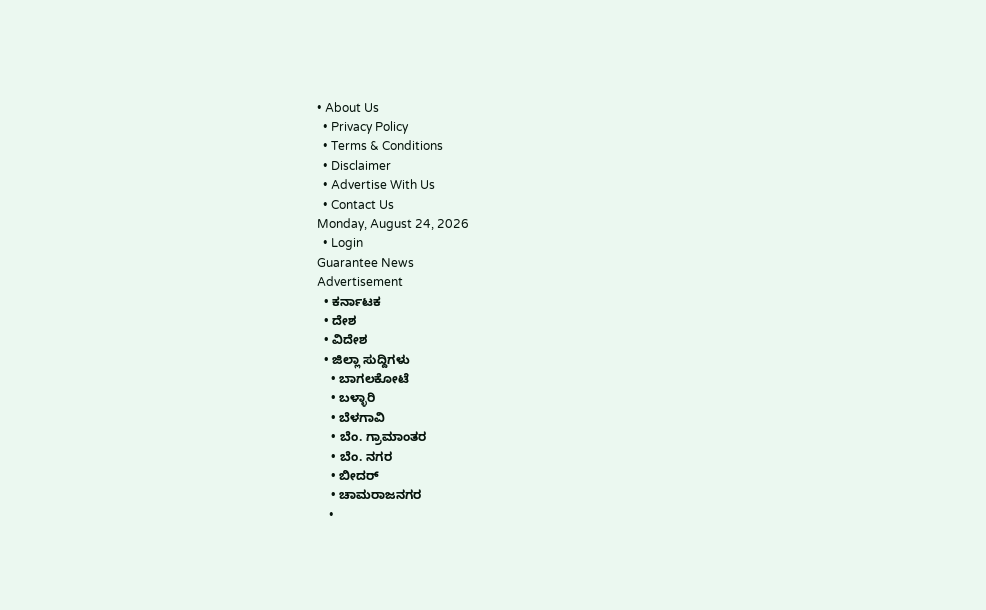• About Us
  • Privacy Policy
  • Terms & Conditions
  • Disclaimer
  • Advertise With Us
  • Contact Us
Monday, August 24, 2026
  • Login
Guarantee News
Advertisement
  • ಕರ್ನಾಟಕ
  • ದೇಶ
  • ವಿದೇಶ
  • ಜಿಲ್ಲಾ ಸುದ್ದಿಗಳು
    • ಬಾಗಲಕೋಟೆ
    • ಬಳ್ಳಾರಿ
    • ಬೆಳಗಾವಿ
    • ಬೆಂ. ಗ್ರಾಮಾಂತರ
    • ಬೆಂ. ನಗರ
    • ಬೀದರ್
    • ಚಾಮರಾಜನಗರ
    •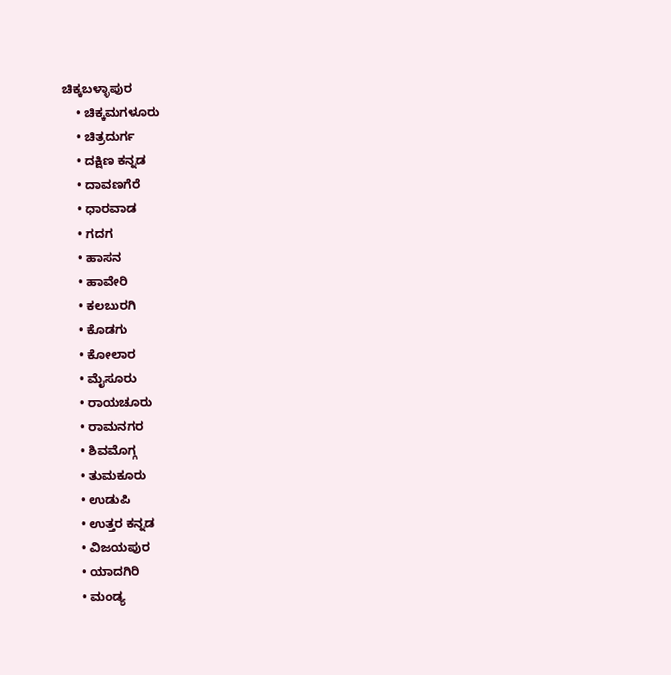ಚಿಕ್ಕಬಳ್ಳಾಪುರ
    • ಚಿಕ್ಕಮಗಳೂರು
    • ಚಿತ್ರದುರ್ಗ
    • ದಕ್ಷಿಣ ಕನ್ನಡ
    • ದಾವಣಗೆರೆ
    • ಧಾರವಾಡ
    • ಗದಗ
    • ಹಾಸನ
    • ಹಾವೇರಿ
    • ಕಲಬುರಗಿ
    • ಕೊಡಗು
    • ಕೋಲಾರ
    • ಮೈಸೂರು
    • ರಾಯಚೂರು
    • ರಾಮನಗರ
    • ಶಿವಮೊಗ್ಗ
    • ತುಮಕೂರು
    • ಉಡುಪಿ
    • ಉತ್ತರ ಕನ್ನಡ
    • ವಿಜಯಪುರ
    • ಯಾದಗಿರಿ
    • ಮಂಡ್ಯ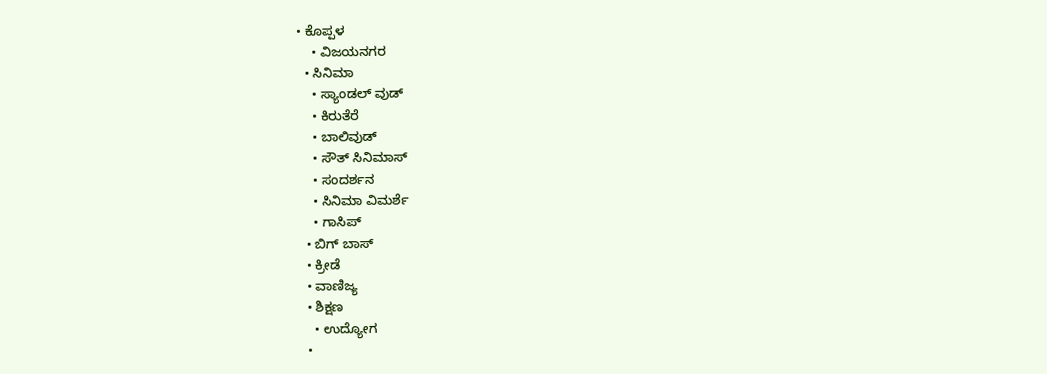• ಕೊಪ್ಪಳ
    • ವಿಜಯನಗರ
  • ಸಿನಿಮಾ
    • ಸ್ಯಾಂಡಲ್ ವುಡ್
    • ಕಿರುತೆರೆ
    • ಬಾಲಿವುಡ್
    • ಸೌತ್ ಸಿನಿಮಾಸ್
    • ಸಂದರ್ಶನ
    • ಸಿನಿಮಾ ವಿಮರ್ಶೆ
    • ಗಾಸಿಪ್
  • ಬಿಗ್ ಬಾಸ್
  • ಕ್ರೀಡೆ
  • ವಾಣಿಜ್ಯ
  • ಶಿಕ್ಷಣ
    • ಉದ್ಯೋಗ
  •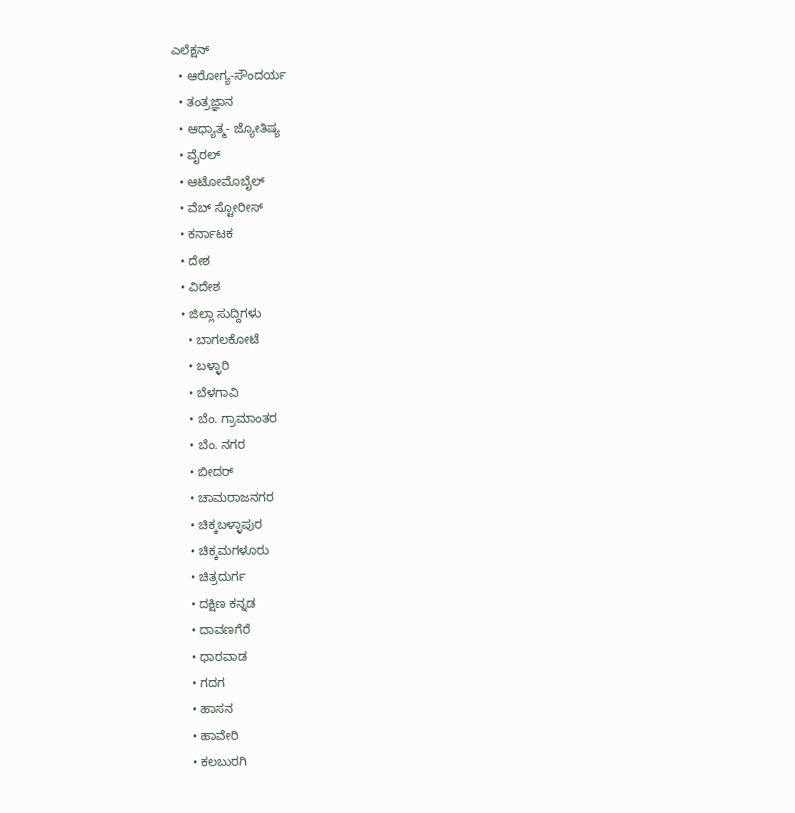ಎಲೆಕ್ಷನ್
  • ಆರೋಗ್ಯ-ಸೌಂದರ್ಯ
  • ತಂತ್ರಜ್ಞಾನ
  • ಆಧ್ಯಾತ್ಮ- ಜ್ಯೋತಿಷ್ಯ
  • ವೈರಲ್
  • ಆಟೋಮೊಬೈಲ್
  • ವೆಬ್ ಸ್ಟೋರೀಸ್
  • ಕರ್ನಾಟಕ
  • ದೇಶ
  • ವಿದೇಶ
  • ಜಿಲ್ಲಾ ಸುದ್ದಿಗಳು
    • ಬಾಗಲಕೋಟೆ
    • ಬಳ್ಳಾರಿ
    • ಬೆಳಗಾವಿ
    • ಬೆಂ. ಗ್ರಾಮಾಂತರ
    • ಬೆಂ. ನಗರ
    • ಬೀದರ್
    • ಚಾಮರಾಜನಗರ
    • ಚಿಕ್ಕಬಳ್ಳಾಪುರ
    • ಚಿಕ್ಕಮಗಳೂರು
    • ಚಿತ್ರದುರ್ಗ
    • ದಕ್ಷಿಣ ಕನ್ನಡ
    • ದಾವಣಗೆರೆ
    • ಧಾರವಾಡ
    • ಗದಗ
    • ಹಾಸನ
    • ಹಾವೇರಿ
    • ಕಲಬುರಗಿ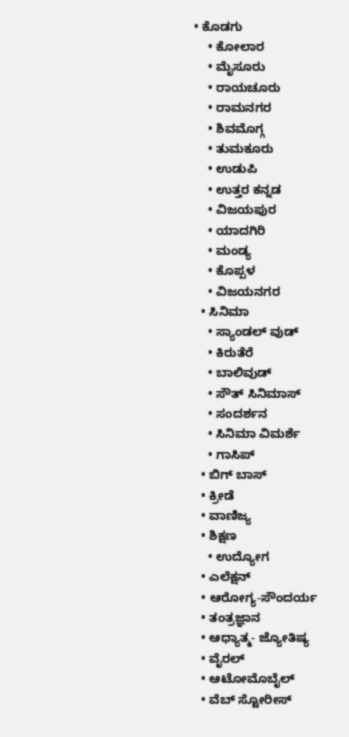• ಕೊಡಗು
    • ಕೋಲಾರ
    • ಮೈಸೂರು
    • ರಾಯಚೂರು
    • ರಾಮನಗರ
    • ಶಿವಮೊಗ್ಗ
    • ತುಮಕೂರು
    • ಉಡುಪಿ
    • ಉತ್ತರ ಕನ್ನಡ
    • ವಿಜಯಪುರ
    • ಯಾದಗಿರಿ
    • ಮಂಡ್ಯ
    • ಕೊಪ್ಪಳ
    • ವಿಜಯನಗರ
  • ಸಿನಿಮಾ
    • ಸ್ಯಾಂಡಲ್ ವುಡ್
    • ಕಿರುತೆರೆ
    • ಬಾಲಿವುಡ್
    • ಸೌತ್ ಸಿನಿಮಾಸ್
    • ಸಂದರ್ಶನ
    • ಸಿನಿಮಾ ವಿಮರ್ಶೆ
    • ಗಾಸಿಪ್
  • ಬಿಗ್ ಬಾಸ್
  • ಕ್ರೀಡೆ
  • ವಾಣಿಜ್ಯ
  • ಶಿಕ್ಷಣ
    • ಉದ್ಯೋಗ
  • ಎಲೆಕ್ಷನ್
  • ಆರೋಗ್ಯ-ಸೌಂದರ್ಯ
  • ತಂತ್ರಜ್ಞಾನ
  • ಆಧ್ಯಾತ್ಮ- ಜ್ಯೋತಿಷ್ಯ
  • ವೈರಲ್
  • ಆಟೋಮೊಬೈಲ್
  • ವೆಬ್ ಸ್ಟೋರೀಸ್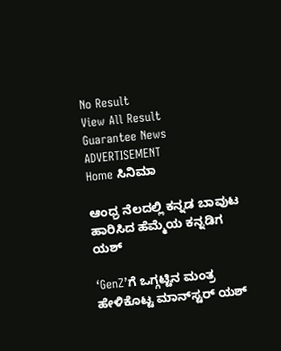No Result
View All Result
Guarantee News
ADVERTISEMENT
Home ಸಿನಿಮಾ

ಆಂಧ್ರ ನೆಲದಲ್ಲಿ ಕನ್ನಡ ಬಾವುಟ ಹಾರಿಸಿದ ಹೆಮ್ಮೆಯ ಕನ್ನಡಿಗ ಯಶ್

‘GenZ’ಗೆ ಒಗ್ಗಟ್ಟಿನ ಮಂತ್ರ ಹೇಳಿಕೊಟ್ಟ ಮಾನ್‌ಸ್ಟರ್ ಯಶ್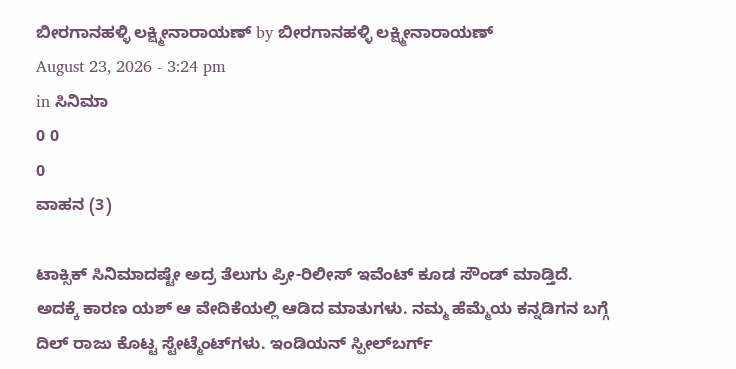ಬೀರಗಾನಹಳ್ಳಿ ಲಕ್ಷ್ಮೀನಾರಾಯಣ್ by ಬೀರಗಾನಹಳ್ಳಿ ಲಕ್ಷ್ಮೀನಾರಾಯಣ್
August 23, 2026 - 3:24 pm
in ಸಿನಿಮಾ
0 0
0
ವಾಹನ (3)

ಟಾಕ್ಸಿಕ್ ಸಿನಿಮಾದಷ್ಟೇ ಅದ್ರ ತೆಲುಗು ಪ್ರೀ-ರಿಲೀಸ್ ಇವೆಂಟ್ ಕೂಡ ಸೌಂಡ್ ಮಾಡ್ತಿದೆ. ಅದಕ್ಕೆ ಕಾರಣ ಯಶ್ ಆ ವೇದಿಕೆಯಲ್ಲಿ ಆಡಿದ ಮಾತುಗಳು. ನಮ್ಮ ಹೆಮ್ಮೆಯ ಕನ್ನಡಿಗನ ಬಗ್ಗೆ ದಿಲ್ ರಾಜು ಕೊಟ್ಟ ಸ್ಟೇಟ್ಮೆಂಟ್‌‌ಗಳು. ಇಂಡಿಯನ್ ಸ್ಪೀಲ್‌‌ಬರ್ಗ್‌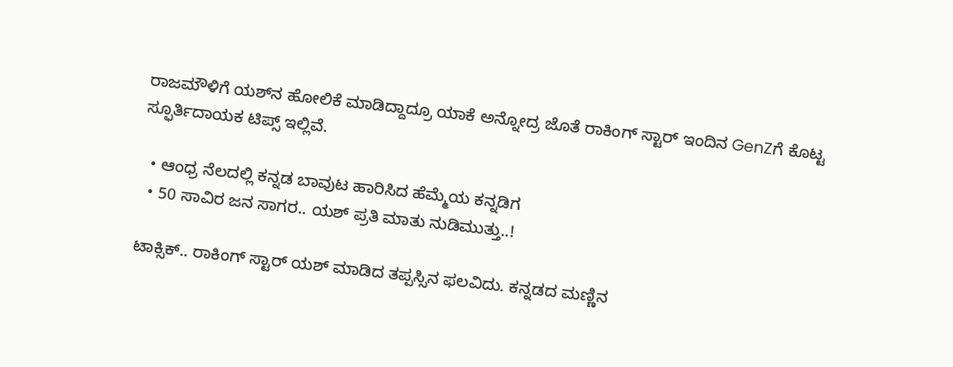ರಾಜಮೌಳಿಗೆ ಯಶ್‌‌ನ ಹೋಲಿಕೆ ಮಾಡಿದ್ದಾದ್ರೂ ಯಾಕೆ ಅನ್ನೋದ್ರ ಜೊತೆ ರಾಕಿಂಗ್ ಸ್ಟಾರ್ ಇಂದಿನ GenZಗೆ ಕೊಟ್ಟ ಸ್ಫೂರ್ತಿದಾಯಕ ಟಿಪ್ಸ್ ಇಲ್ಲಿವೆ.

  • ಆಂಧ್ರ ನೆಲದಲ್ಲಿ ಕನ್ನಡ ಬಾವುಟ ಹಾರಿಸಿದ ಹೆಮ್ಮೆಯ ಕನ್ನಡಿಗ
  • 50 ಸಾವಿರ ಜನ ಸಾಗರ.. ಯಶ್ ಪ್ರತಿ ಮಾತು ನುಡಿಮುತ್ತು..!

ಟಾಕ್ಸಿಕ್.. ರಾಕಿಂಗ್ ಸ್ಟಾರ್ ಯಶ್ ಮಾಡಿದ ತಪ್ಪಸ್ಸಿನ ಫಲವಿದು. ಕನ್ನಡದ ಮಣ್ಣಿನ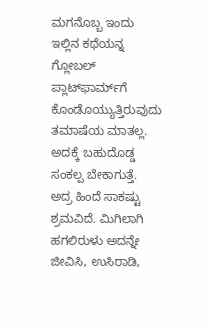ಮಗನೊಬ್ಬ ಇಂದು ಇಲ್ಲಿನ ಕಥೆಯನ್ನ ಗ್ಲೋಬಲ್ ಪ್ಲಾಟ್‌‌ಫಾರ್ಮ್‌ಗೆ ಕೊಂಡೊಯ್ಯುತ್ತಿರುವುದು ತಮಾಷೆಯ ಮಾತಲ್ಲ. ಅದಕ್ಕೆ ಬಹುದೊಡ್ಡ ಸಂಕಲ್ಪ ಬೇಕಾಗುತ್ತೆ. ಅದ್ರ ಹಿಂದೆ ಸಾಕಷ್ಟು ಶ್ರಮವಿದೆ. ಮಿಗಿಲಾಗಿ ಹಗಲಿರುಳು ಅದನ್ನೇ ಜೀವಿಸಿ, ಉಸಿರಾಡಿ,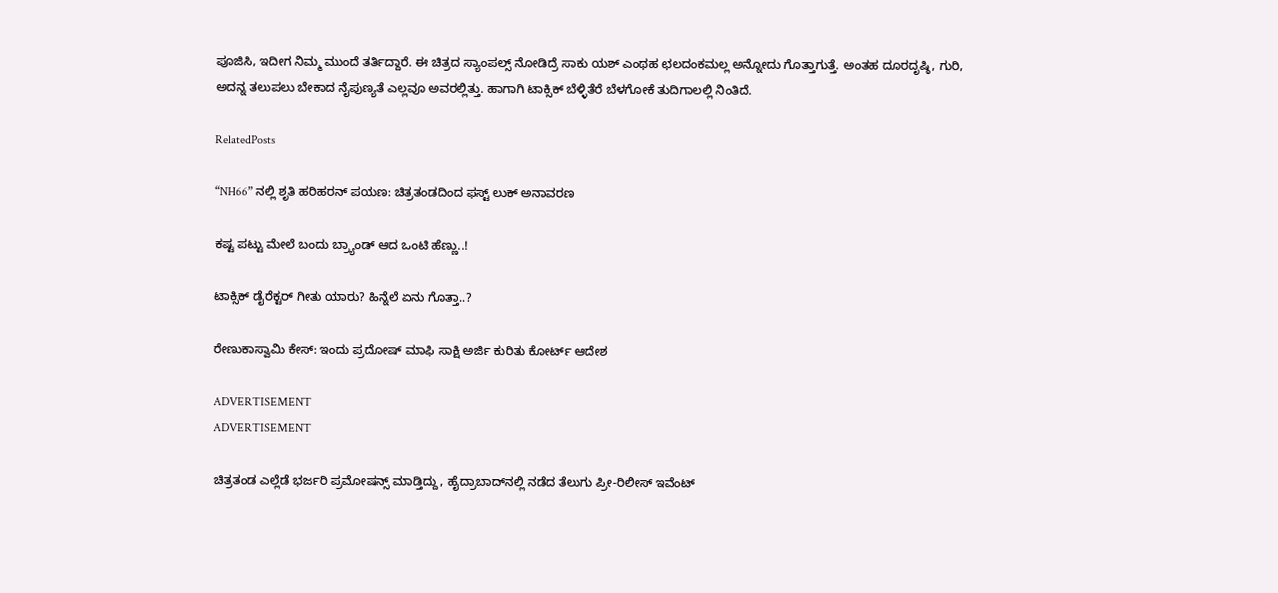ಪೂಜಿಸಿ, ಇದೀಗ ನಿಮ್ಮ ಮುಂದೆ ತರ್ತಿದ್ದಾರೆ. ಈ ಚಿತ್ರದ ಸ್ಯಾಂಪಲ್ಸ್ ನೋಡಿದ್ರೆ ಸಾಕು ಯಶ್ ಎಂಥಹ ಛಲದಂಕಮಲ್ಲ ಅನ್ನೋದು ಗೊತ್ತಾಗುತ್ತೆ. ಅಂತಹ ದೂರದೃಷ್ಠಿ, ಗುರಿ, ಅದನ್ನ ತಲುಪಲು ಬೇಕಾದ ನೈಪುಣ್ಯತೆ ಎಲ್ಲವೂ ಅವರಲ್ಲಿತ್ತು. ಹಾಗಾಗಿ ಟಾಕ್ಸಿಕ್ ಬೆಳ್ಳಿತೆರೆ ಬೆಳಗೋಕೆ ತುದಿಗಾಲಲ್ಲಿ ನಿಂತಿದೆ.

RelatedPosts

“NH66” ನಲ್ಲಿ ಶೃತಿ ಹರಿಹರನ್ ಪಯಣ: ಚಿತ್ರತಂಡದಿಂದ ಫಸ್ಟ್ ಲುಕ್ ಅನಾವರಣ

ಕಷ್ಟ ಪಟ್ಟು ಮೇಲೆ ಬಂದು ಬ್ರ್ಯಾಂಡ್ ಆದ ಒಂಟಿ ಹೆಣ್ಣು..!

ಟಾಕ್ಸಿಕ್ ಡೈರೆಕ್ಟರ್ ಗೀತು ಯಾರು? ಹಿನ್ನೆಲೆ ಏನು ಗೊತ್ತಾ..?

ರೇಣುಕಾಸ್ವಾಮಿ ಕೇಸ್: ಇಂದು ಪ್ರದೋಷ್ ಮಾಫಿ ಸಾಕ್ಷಿ ಅರ್ಜಿ ಕುರಿತು ಕೋರ್ಟ್ ಆದೇಶ

ADVERTISEMENT
ADVERTISEMENT

ಚಿತ್ರತಂಡ ಎಲ್ಲೆಡೆ ಭರ್ಜರಿ ಪ್ರಮೋಷನ್ಸ್ ಮಾಡ್ತಿದ್ದು, ಹೈದ್ರಾಬಾದ್‌‌ನಲ್ಲಿ ನಡೆದ ತೆಲುಗು ಪ್ರೀ-ರಿಲೀಸ್ ಇವೆಂಟ್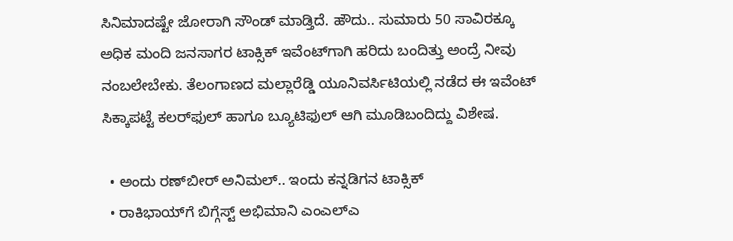ಸಿನಿಮಾದಷ್ಟೇ ಜೋರಾಗಿ ಸೌಂಡ್ ಮಾಡ್ತಿದೆ. ಹೌದು.. ಸುಮಾರು 50 ಸಾವಿರಕ್ಕೂ ಅಧಿಕ ಮಂದಿ ಜನಸಾಗರ ಟಾಕ್ಸಿಕ್‌ ಇವೆಂಟ್‌‌ಗಾಗಿ ಹರಿದು ಬಂದಿತ್ತು ಅಂದ್ರೆ ನೀವು ನಂಬಲೇಬೇಕು. ತೆಲಂಗಾಣದ ಮಲ್ಲಾರೆಡ್ಡಿ ಯೂನಿವರ್ಸಿಟಿಯಲ್ಲಿ ನಡೆದ ಈ ಇವೆಂಟ್ ಸಿಕ್ಕಾಪಟ್ಟೆ ಕಲರ್‌‌ಫುಲ್ ಹಾಗೂ ಬ್ಯೂಟಿಫುಲ್ ಆಗಿ ಮೂಡಿಬಂದಿದ್ದು ವಿಶೇಷ.

  • ಅಂದು ರಣ್‌ಬೀರ್ ಅನಿಮಲ್.. ಇಂದು ಕನ್ನಡಿಗನ ಟಾಕ್ಸಿಕ್
  • ರಾಕಿಭಾಯ್‌ಗೆ ಬಿಗ್ಗೆಸ್ಟ್ ಅಭಿಮಾನಿ ಎಂಎಲ್‌ಎ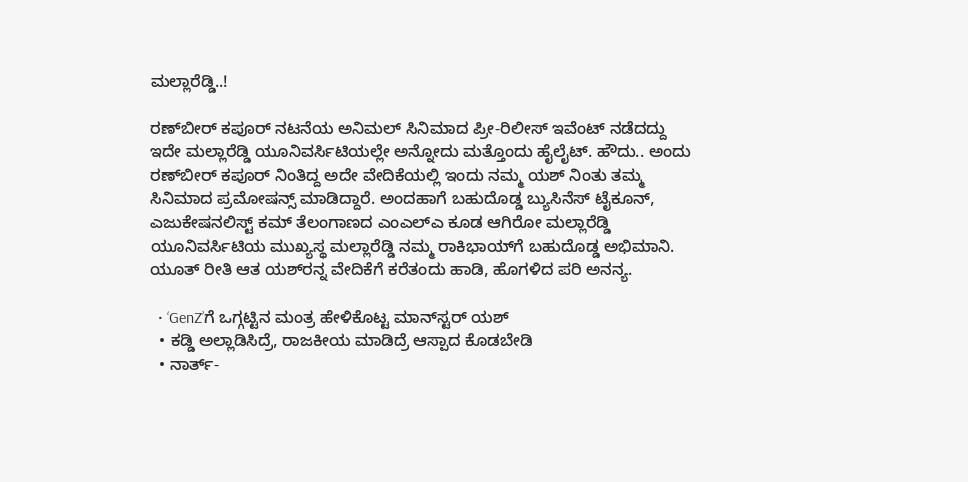ಮಲ್ಲಾರೆಡ್ಡಿ..!

ರಣ್‌ಬೀರ್ ಕಪೂರ್ ನಟನೆಯ ಅನಿಮಲ್ ಸಿನಿಮಾದ ಪ್ರೀ-ರಿಲೀಸ್ ಇವೆಂಟ್ ನಡೆದದ್ದು ಇದೇ ಮಲ್ಲಾರೆಡ್ಡಿ ಯೂನಿವರ್ಸಿಟಿಯಲ್ಲೇ ಅನ್ನೋದು ಮತ್ತೊಂದು ಹೈಲೈಟ್. ಹೌದು.. ಅಂದು ರಣ್‌ಬೀರ್ ಕಪೂರ್ ನಿಂತಿದ್ದ ಅದೇ ವೇದಿಕೆಯಲ್ಲಿ ಇಂದು ನಮ್ಮ ಯಶ್ ನಿಂತು ತಮ್ಮ ಸಿನಿಮಾದ ಪ್ರಮೋಷನ್ಸ್ ಮಾಡಿದ್ದಾರೆ. ಅಂದಹಾಗೆ ಬಹುದೊಡ್ಡ ಬ್ಯುಸಿನೆಸ್ ಟೈಕೂನ್, ಎಜುಕೇಷನಲಿಸ್ಟ್ ಕಮ್ ತೆಲಂಗಾಣದ ಎಂಎಲ್‌ಎ ಕೂಡ ಆಗಿರೋ ಮಲ್ಲಾರೆಡ್ಡಿ ಯೂನಿವರ್ಸಿಟಿಯ ಮುಖ್ಯಸ್ಥ ಮಲ್ಲಾರೆಡ್ಡಿ ನಮ್ಮ ರಾಕಿಭಾಯ್‌ಗೆ ಬಹುದೊಡ್ಡ ಅಭಿಮಾನಿ. ಯೂತ್ ರೀತಿ ಆತ ಯಶ್‌ರನ್ನ ವೇದಿಕೆಗೆ ಕರೆತಂದು ಹಾಡಿ, ಹೊಗಳಿದ ಪರಿ ಅನನ್ಯ.

  • ‘GenZ’ಗೆ ಒಗ್ಗಟ್ಟಿನ ಮಂತ್ರ ಹೇಳಿಕೊಟ್ಟ ಮಾನ್‌ಸ್ಟರ್ ಯಶ್
  • ಕಡ್ಡಿ ಅಲ್ಲಾಡಿಸಿದ್ರೆ, ರಾಜಕೀಯ ಮಾಡಿದ್ರೆ ಆಸ್ಪಾದ ಕೊಡಬೇಡಿ
  • ನಾರ್ತ್-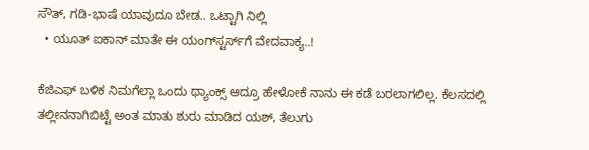ಸೌತ್, ಗಡಿ-ಭಾಷೆ ಯಾವುದೂ ಬೇಡ.. ಒಟ್ಟಾಗಿ ನಿಲ್ಲಿ
  • ಯೂತ್ ಐಕಾನ್ ಮಾತೇ ಈ ಯಂಗ್‌ಸ್ಟರ್ಸ್‌ಗೆ ವೇದವಾಕ್ಯ..!

ಕೆಜಿಎಫ್ ಬಳಿಕ ನಿಮಗೆಲ್ಲಾ ಒಂದು ಥ್ಯಾಂಕ್ಸ್ ಆದ್ರೂ ಹೇಳೋಕೆ ನಾನು ಈ ಕಡೆ ಬರಲಾಗಲಿಲ್ಲ. ಕೆಲಸದಲ್ಲಿ ತಲ್ಲೀನನಾಗಿಬಿಟ್ಟೆ ಅಂತ ಮಾತು ಶುರು ಮಾಡಿದ ಯಶ್, ತೆಲುಗು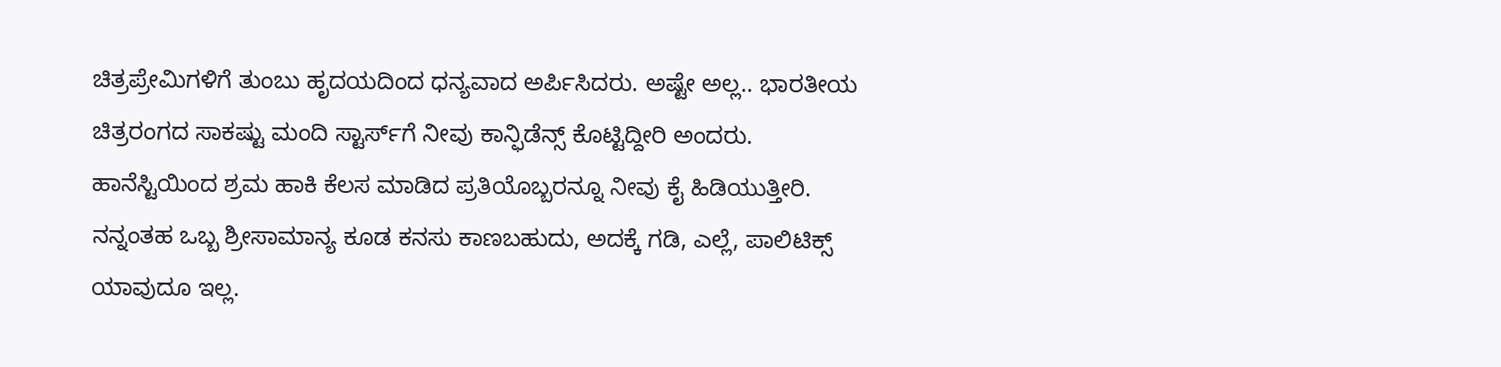ಚಿತ್ರಪ್ರೇಮಿಗಳಿಗೆ ತುಂಬು ಹೃದಯದಿಂದ ಧನ್ಯವಾದ ಅರ್ಪಿಸಿದರು. ಅಷ್ಟೇ ಅಲ್ಲ.. ಭಾರತೀಯ ಚಿತ್ರರಂಗದ ಸಾಕಷ್ಟು ಮಂದಿ ಸ್ಟಾರ್ಸ್‌ಗೆ ನೀವು ಕಾನ್ಫಿಡೆನ್ಸ್ ಕೊಟ್ಟಿದ್ದೀರಿ ಅಂದರು. ಹಾನೆಸ್ಟಿಯಿಂದ ಶ್ರಮ ಹಾಕಿ ಕೆಲಸ ಮಾಡಿದ ಪ್ರತಿಯೊಬ್ಬರನ್ನೂ ನೀವು ಕೈ ಹಿಡಿಯುತ್ತೀರಿ. ನನ್ನಂತಹ ಒಬ್ಬ ಶ್ರೀಸಾಮಾನ್ಯ ಕೂಡ ಕನಸು ಕಾಣಬಹುದು, ಅದಕ್ಕೆ ಗಡಿ, ಎಲ್ಲೆ, ಪಾಲಿಟಿಕ್ಸ್ ಯಾವುದೂ ಇಲ್ಲ.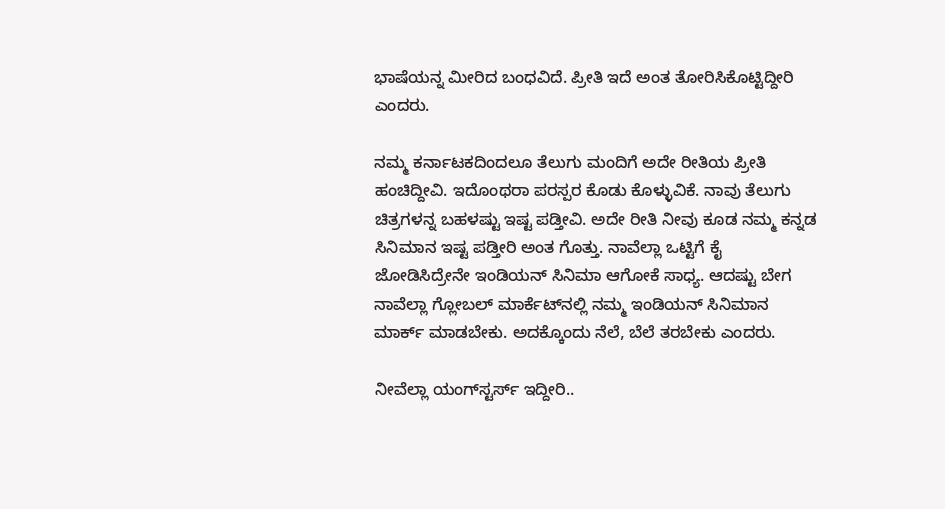ಭಾಷೆಯನ್ನ ಮೀರಿದ ಬಂಧವಿದೆ. ಪ್ರೀತಿ ಇದೆ ಅಂತ ತೋರಿಸಿಕೊಟ್ಟಿದ್ದೀರಿ ಎಂದರು.

ನಮ್ಮ ಕರ್ನಾಟಕದಿಂದಲೂ ತೆಲುಗು ಮಂದಿಗೆ ಅದೇ ರೀತಿಯ ಪ್ರೀತಿ ಹಂಚಿದ್ದೀವಿ. ಇದೊಂಥರಾ ಪರಸ್ಪರ ಕೊಡು ಕೊಳ್ಳುವಿಕೆ. ನಾವು ತೆಲುಗು ಚಿತ್ರಗಳನ್ನ ಬಹಳಷ್ಟು ಇಷ್ಟ ಪಡ್ತೀವಿ. ಅದೇ ರೀತಿ ನೀವು ಕೂಡ ನಮ್ಮ ಕನ್ನಡ ಸಿನಿಮಾನ ಇಷ್ಟ ಪಡ್ತೀರಿ ಅಂತ ಗೊತ್ತು. ನಾವೆಲ್ಲಾ ಒಟ್ಟಿಗೆ ಕೈ ಜೋಡಿಸಿದ್ರೇನೇ ಇಂಡಿಯನ್ ಸಿನಿಮಾ ಆಗೋಕೆ ಸಾಧ್ಯ. ಆದಷ್ಟು ಬೇಗ ನಾವೆಲ್ಲಾ ಗ್ಲೋಬಲ್ ಮಾರ್ಕೆಟ್‌‌ನಲ್ಲಿ ನಮ್ಮ ಇಂಡಿಯನ್ ಸಿನಿಮಾನ ಮಾರ್ಕ್ ಮಾಡಬೇಕು. ಅದಕ್ಕೊಂದು ನೆಲೆ, ಬೆಲೆ ತರಬೇಕು ಎಂದರು.

ನೀವೆಲ್ಲಾ ಯಂಗ್‌‌ಸ್ಟರ್ಸ್ ಇದ್ದೀರಿ..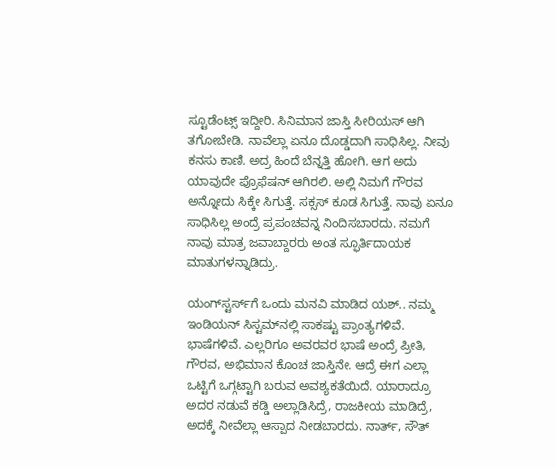ಸ್ಟೂಡೆಂಟ್ಸ್ ಇದ್ದೀರಿ. ಸಿನಿಮಾನ ಜಾಸ್ತಿ ಸೀರಿಯಸ್ ಆಗಿ ತಗೋಬೇಡಿ. ನಾವೆಲ್ಲಾ ಏನೂ ದೊಡ್ಡದಾಗಿ ಸಾಧಿಸಿಲ್ಲ. ನೀವು ಕನಸು ಕಾಣಿ. ಅದ್ರ ಹಿಂದೆ ಬೆನ್ನತ್ತಿ ಹೋಗಿ. ಆಗ ಅದು ಯಾವುದೇ ಪ್ರೊಫೆಷನ್ ಆಗಿರಲಿ. ಅಲ್ಲಿ ನಿಮಗೆ ಗೌರವ ಅನ್ನೋದು ಸಿಕ್ಕೇ ಸಿಗುತ್ತೆ. ಸಕ್ಸಸ್ ಕೂಡ ಸಿಗುತ್ತೆ. ನಾವು ಏನೂ ಸಾಧಿಸಿಲ್ಲ ಅಂದ್ರೆ ಪ್ರಪಂಚವನ್ನ ನಿಂದಿಸಬಾರದು. ನಮಗೆ ನಾವು ಮಾತ್ರ ಜವಾಬ್ದಾರರು ಅಂತ ಸ್ಫೂರ್ತಿದಾಯಕ ಮಾತುಗಳನ್ನಾಡಿದ್ರು.

ಯಂಗ್‌‌ಸ್ಟರ್ಸ್‌ಗೆ ಒಂದು ಮನವಿ ಮಾಡಿದ ಯಶ್.. ನಮ್ಮ ಇಂಡಿಯನ್ ಸಿಸ್ಟಮ್‌‌ನಲ್ಲಿ ಸಾಕಷ್ಟು ಪ್ರಾಂತ್ಯಗಳಿವೆ. ಭಾಷೆಗಳಿವೆ. ಎಲ್ಲರಿಗೂ ಅವರವರ ಭಾಷೆ ಅಂದ್ರೆ ಪ್ರೀತಿ, ಗೌರವ, ಅಭಿಮಾನ ಕೊಂಚ ಜಾಸ್ತಿನೇ. ಆದ್ರೆ ಈಗ ಎಲ್ಲಾ ಒಟ್ಟಿಗೆ ಒಗ್ಗಟ್ಟಾಗಿ ಬರುವ ಅವಶ್ಯಕತೆಯಿದೆ. ಯಾರಾದ್ರೂ ಅದರ ನಡುವೆ ಕಡ್ಡಿ ಅಲ್ಲಾಡಿಸಿದ್ರೆ, ರಾಜಕೀಯ ಮಾಡಿದ್ರೆ, ಅದಕ್ಕೆ ನೀವೆಲ್ಲಾ ಆಸ್ಪಾದ ನೀಡಬಾರದು. ನಾರ್ತ್, ಸೌತ್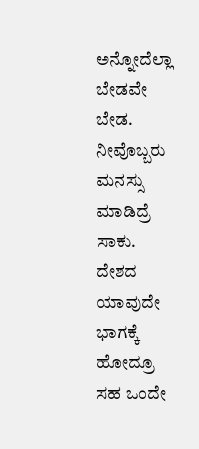ಅನ್ನೋದೆಲ್ಲಾ ಬೇಡವೇ ಬೇಡ. ನೀವೊಬ್ಬರು ಮನಸ್ಸು ಮಾಡಿದ್ರೆ ಸಾಕು. ದೇಶದ ಯಾವುದೇ ಭಾಗಕ್ಕೆ ಹೋದ್ರೂ ಸಹ ಒಂದೇ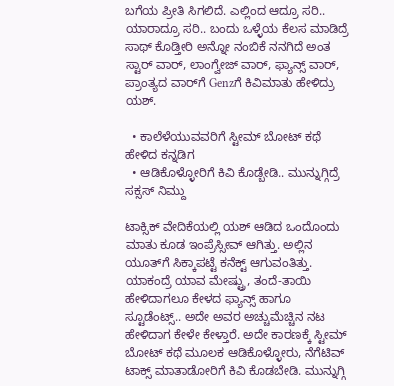ಬಗೆಯ ಪ್ರೀತಿ ಸಿಗಲಿದೆ. ಎಲ್ಲಿಂದ ಆದ್ರೂ ಸರಿ.. ಯಾರಾದ್ರೂ ಸರಿ.. ಬಂದು ಒಳ್ಳೆಯ ಕೆಲಸ ಮಾಡಿದ್ರೆ ಸಾಥ್ ಕೊಡ್ತೀರಿ ಅನ್ನೋ ನಂಬಿಕೆ ನನಗಿದೆ ಅಂತ ಸ್ಟಾರ್ ವಾರ್, ಲಾಂಗ್ವೇಜ್ ವಾರ್, ಫ್ಯಾನ್ಸ್ ವಾರ್, ಪ್ರಾಂತ್ಯದ ವಾರ್‌ಗೆ Genzಗೆ ಕಿವಿಮಾತು ಹೇಳಿದ್ರು ಯಶ್.

  • ಕಾಲೆಳೆಯುವವರಿಗೆ ಸ್ಟೀಮ್ ಬೋಟ್ ಕಥೆ ಹೇಳಿದ ಕನ್ನಡಿಗ
  • ಆಡಿಕೊಳ್ಳೋರಿಗೆ ಕಿವಿ ಕೊಡ್ಬೇಡಿ.. ಮುನ್ನುಗ್ಗಿದ್ರೆ ಸಕ್ಸಸ್ ನಿಮ್ದು

ಟಾಕ್ಸಿಕ್ ವೇದಿಕೆಯಲ್ಲಿ ಯಶ್ ಆಡಿದ ಒಂದೊಂದು ಮಾತು ಕೂಡ ಇಂಪ್ರೆಸ್ಸೀವ್ ಆಗಿತ್ತು. ಅಲ್ಲಿನ ಯೂತ್‌‌‌ಗೆ ಸಿಕ್ಕಾಪಟ್ಟೆ ಕನೆಕ್ಟ್ ಆಗುವಂತಿತ್ತು. ಯಾಕಂದ್ರೆ ಯಾವ ಮೇಷ್ಟ್ರು, ತಂದೆ-ತಾಯಿ ಹೇಳಿದಾಗಲೂ ಕೇಳದ ಫ್ಯಾನ್ಸ್ ಹಾಗೂ ಸ್ಟೂಡೆಂಟ್ಸ್.. ಅದೇ ಅವರ ಅಚ್ಚುಮೆಚ್ಚಿನ ನಟ ಹೇಳಿದಾಗ ಕೇಳೇ ಕೇಳ್ತಾರೆ. ಅದೇ ಕಾರಣಕ್ಕೆ ಸ್ಟೀಮ್ ಬೋಟ್ ಕಥೆ ಮೂಲಕ ಆಡಿಕೊಳ್ಳೋರು, ನೆಗೆಟಿವ್ ಟಾಕ್ಸ್ ಮಾತಾಡೋರಿಗೆ ಕಿವಿ ಕೊಡಬೇಡಿ. ಮುನ್ನುಗ್ಗಿ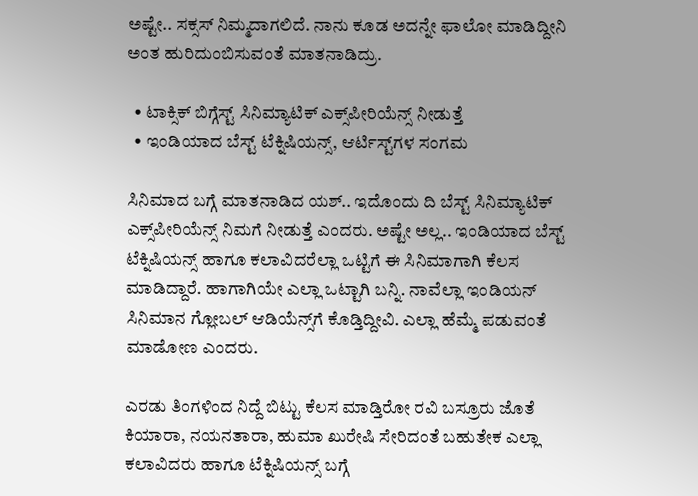ಅಷ್ಟೇ.. ಸಕ್ಸಸ್‌ ನಿಮ್ಮದಾಗಲಿದೆ. ನಾನು ಕೂಡ ಅದನ್ನೇ ಫಾಲೋ ಮಾಡಿದ್ದೀನಿ ಅಂತ ಹುರಿದುಂಬಿಸುವಂತೆ ಮಾತನಾಡಿದ್ರು.

  • ಟಾಕ್ಸಿಕ್ ಬಿಗ್ಗೆಸ್ಟ್ ಸಿನಿಮ್ಯಾಟಿಕ್ ಎಕ್ಸ್‌ಪೀರಿಯೆನ್ಸ್ ನೀಡುತ್ತೆ
  • ಇಂಡಿಯಾದ ಬೆಸ್ಟ್ ಟೆಕ್ನಿಷಿಯನ್ಸ್, ಆರ್ಟಿಸ್ಟ್‌‌ಗಳ ಸಂಗಮ

ಸಿನಿಮಾದ ಬಗ್ಗೆ ಮಾತನಾಡಿದ ಯಶ್.. ಇದೊಂದು ದಿ ಬೆಸ್ಟ್ ಸಿನಿಮ್ಯಾಟಿಕ್ ಎಕ್ಸ್‌ಪೀರಿಯೆನ್ಸ್ ನಿಮಗೆ ನೀಡುತ್ತೆ ಎಂದರು. ಅಷ್ಟೇ ಅಲ್ಲ.. ಇಂಡಿಯಾದ ಬೆಸ್ಟ್ ಟೆಕ್ನಿಷಿಯನ್ಸ್ ಹಾಗೂ ಕಲಾವಿದರೆಲ್ಲಾ ಒಟ್ಟಿಗೆ ಈ ಸಿನಿಮಾಗಾಗಿ ಕೆಲಸ ಮಾಡಿದ್ದಾರೆ. ಹಾಗಾಗಿಯೇ ಎಲ್ಲಾ ಒಟ್ಟಾಗಿ ಬನ್ನಿ. ನಾವೆಲ್ಲಾ ಇಂಡಿಯನ್ ಸಿನಿಮಾನ ಗ್ಲೋಬಲ್ ಆಡಿಯೆನ್ಸ್‌ಗೆ ಕೊಡ್ತಿದ್ದೀವಿ. ಎಲ್ಲಾ ಹೆಮ್ಮೆ ಪಡುವಂತೆ ಮಾಡೋಣ ಎಂದರು.

ಎರಡು ತಿಂಗಳಿಂದ ನಿದ್ದೆ ಬಿಟ್ಟು ಕೆಲಸ ಮಾಡ್ತಿರೋ ರವಿ ಬಸ್ರೂರು ಜೊತೆ ಕಿಯಾರಾ, ನಯನತಾರಾ, ಹುಮಾ ಖುರೇಷಿ ಸೇರಿದಂತೆ ಬಹುತೇಕ ಎಲ್ಲಾ ಕಲಾವಿದರು ಹಾಗೂ ಟೆಕ್ನಿಷಿಯನ್ಸ್‌‌ ಬಗ್ಗೆ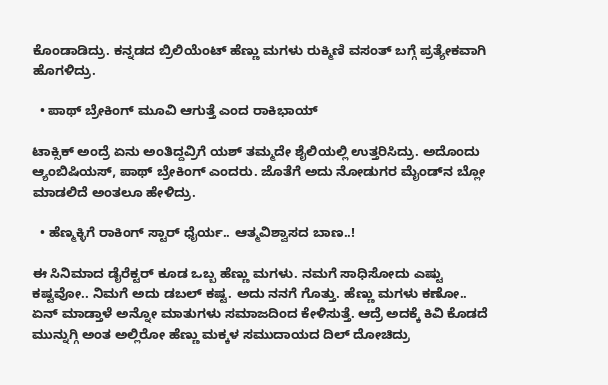ಕೊಂಡಾಡಿದ್ರು. ಕನ್ನಡದ ಬ್ರಿಲಿಯೆಂಟ್ ಹೆಣ್ಣು ಮಗಳು ರುಕ್ಮಿಣಿ ವಸಂತ್ ಬಗ್ಗೆ ಪ್ರತ್ಯೇಕವಾಗಿ ಹೊಗಳಿದ್ರು.

  • ಪಾಥ್ ಬ್ರೇಕಿಂಗ್ ಮೂವಿ ಆಗುತ್ತೆ ಎಂದ ರಾಕಿಭಾಯ್

ಟಾಕ್ಸಿಕ್ ಅಂದ್ರೆ ಏನು ಅಂತಿದ್ದವ್ರಿಗೆ ಯಶ್ ತಮ್ಮದೇ ಶೈಲಿಯಲ್ಲಿ ಉತ್ತರಿಸಿದ್ರು. ಅದೊಂದು ಆ್ಯಂಬಿಷಿಯಸ್, ಪಾಥ್ ಬ್ರೇಕಿಂಗ್ ಎಂದರು. ಜೊತೆಗೆ ಅದು ನೋಡುಗರ ಮೈಂಡ್‌ನ ಬ್ಲೋ ಮಾಡಲಿದೆ ಅಂತಲೂ ಹೇಳಿದ್ರು.

  • ಹೆಣ್ಮಕ್ಳಿಗೆ ರಾಕಿಂಗ್ ಸ್ಟಾರ್ ಧೈರ್ಯ.. ಆತ್ಮವಿಶ್ವಾಸದ ಬಾಣ..!

ಈ ಸಿನಿಮಾದ ಡೈರೆಕ್ಟರ್ ಕೂಡ ಒಬ್ಬ ಹೆಣ್ಣು ಮಗಳು. ನಮಗೆ ಸಾಧಿಸೋದು ಎಷ್ಟು ಕಷ್ಟವೋ.. ನಿಮಗೆ ಅದು ಡಬಲ್ ಕಷ್ಟ. ಅದು ನನಗೆ ಗೊತ್ತು. ಹೆಣ್ಣು ಮಗಳು ಕಣೋ.. ಏನ್ ಮಾಡ್ತಾಳೆ ಅನ್ನೋ ಮಾತುಗಳು ಸಮಾಜದಿಂದ ಕೇಳಿಸುತ್ತೆ. ಆದ್ರೆ ಅದಕ್ಕೆ ಕಿವಿ ಕೊಡದೆ ಮುನ್ನುಗ್ಗಿ ಅಂತ ಅಲ್ಲಿರೋ ಹೆಣ್ಣು ಮಕ್ಕಳ ಸಮುದಾಯದ ದಿಲ್ ದೋಚಿದ್ರು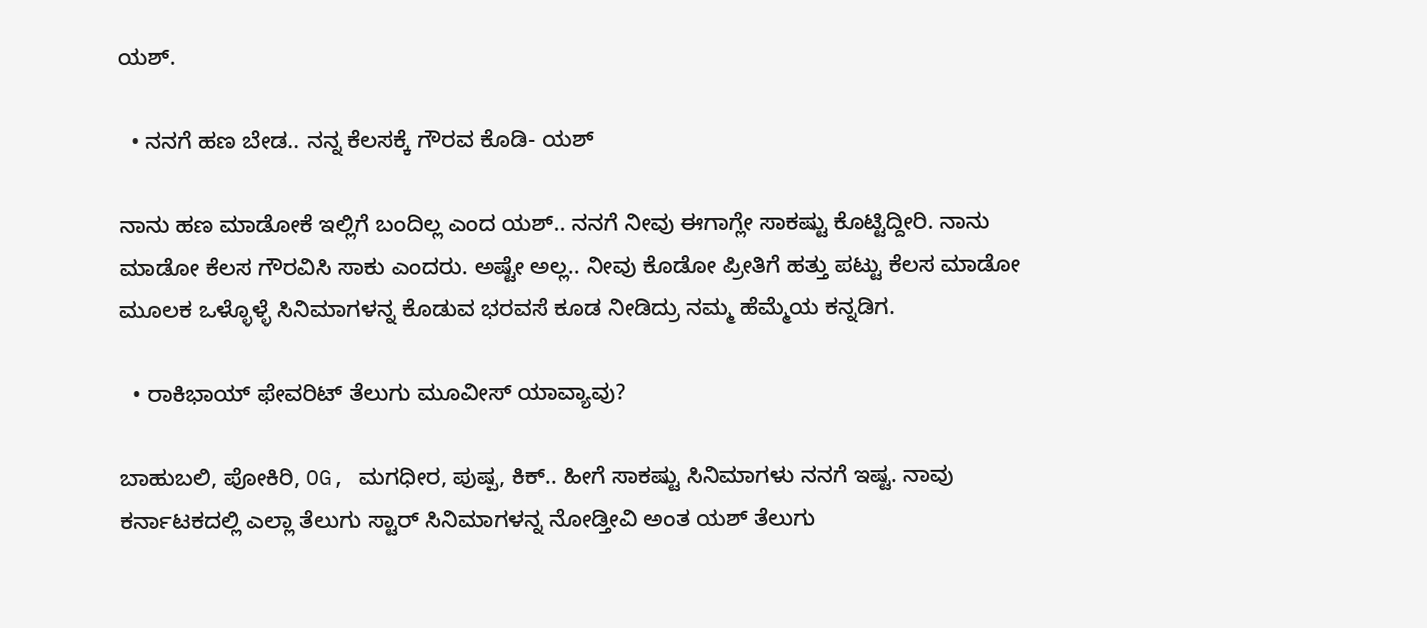ಯಶ್.

  • ನನಗೆ ಹಣ ಬೇಡ.. ನನ್ನ ಕೆಲಸಕ್ಕೆ ಗೌರವ ಕೊಡಿ- ಯಶ್

ನಾನು ಹಣ ಮಾಡೋಕೆ ಇಲ್ಲಿಗೆ ಬಂದಿಲ್ಲ ಎಂದ ಯಶ್.. ನನಗೆ ನೀವು ಈಗಾಗ್ಲೇ ಸಾಕಷ್ಟು ಕೊಟ್ಟಿದ್ದೀರಿ. ನಾನು ಮಾಡೋ ಕೆಲಸ ಗೌರವಿಸಿ ಸಾಕು ಎಂದರು. ಅಷ್ಟೇ ಅಲ್ಲ.. ನೀವು ಕೊಡೋ ಪ್ರೀತಿಗೆ ಹತ್ತು ಪಟ್ಟು ಕೆಲಸ ಮಾಡೋ ಮೂಲಕ ಒಳ್ಳೊಳ್ಳೆ ಸಿನಿಮಾಗಳನ್ನ ಕೊಡುವ ಭರವಸೆ ಕೂಡ ನೀಡಿದ್ರು ನಮ್ಮ ಹೆಮ್ಮೆಯ ಕನ್ನಡಿಗ.

  • ರಾಕಿಭಾಯ್ ಫೇವರಿಟ್ ತೆಲುಗು ಮೂವೀಸ್ ಯಾವ್ಯಾವು?

ಬಾಹುಬಲಿ, ಪೋಕಿರಿ, OG, ಮಗಧೀರ, ಪುಷ್ಪ, ಕಿಕ್.. ಹೀಗೆ ಸಾಕಷ್ಟು ಸಿನಿಮಾಗಳು ನನಗೆ ಇಷ್ಟ. ನಾವು ಕರ್ನಾಟಕದಲ್ಲಿ ಎಲ್ಲಾ ತೆಲುಗು ಸ್ಟಾರ್ ಸಿನಿಮಾಗಳನ್ನ ನೋಡ್ತೀವಿ ಅಂತ ಯಶ್ ತೆಲುಗು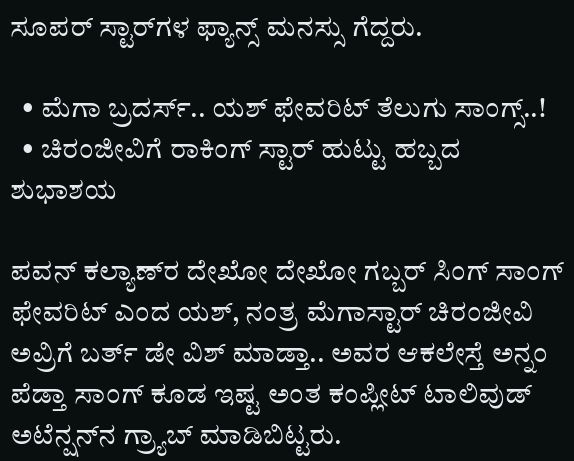ಸೂಪರ್ ಸ್ಟಾರ್‌‌ಗಳ ಫ್ಯಾನ್ಸ್ ಮನಸ್ಸು ಗೆದ್ದರು.

  • ಮೆಗಾ ಬ್ರದರ್ಸ್.. ಯಶ್ ಫೇವರಿಟ್ ತೆಲುಗು ಸಾಂಗ್ಸ್..!
  • ಚಿರಂಜೀವಿಗೆ ರಾಕಿಂಗ್ ಸ್ಟಾರ್ ಹುಟ್ಟು ಹಬ್ಬದ ಶುಭಾಶಯ

ಪವನ್ ಕಲ್ಯಾಣ್‌ರ ದೇಖೋ ದೇಖೋ ಗಬ್ಬರ್ ಸಿಂಗ್ ಸಾಂಗ್ ಫೇವರಿಟ್ ಎಂದ ಯಶ್, ನಂತ್ರ ಮೆಗಾಸ್ಟಾರ್ ಚಿರಂಜೀವಿ ಅವ್ರಿಗೆ ಬರ್ತ್ ಡೇ ವಿಶ್ ಮಾಡ್ತಾ.. ಅವರ ಆಕಲೇಸ್ತೆ ಅನ್ನಂ ಪೆಡ್ತಾ ಸಾಂಗ್ ಕೂಡ ಇಷ್ಟ ಅಂತ ಕಂಪ್ಲೀಟ್ ಟಾಲಿವುಡ್ ಅಟೆನ್ಷನ್‌ನ ಗ್ರ್ಯಾಬ್ ಮಾಡಿಬಿಟ್ಟರು.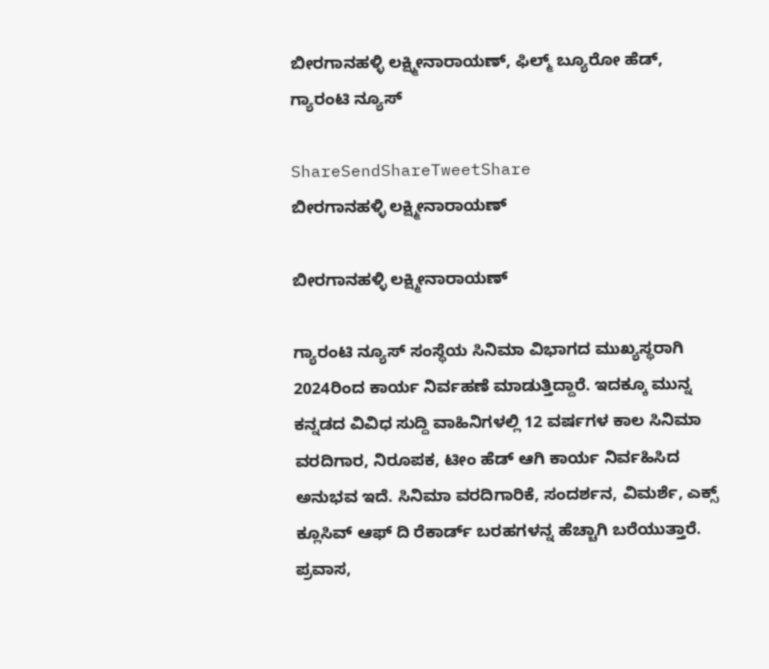ಬೀರಗಾನಹಳ್ಳಿ ಲಕ್ಷ್ಮೀನಾರಾಯಣ್, ಫಿಲ್ಮ್ ಬ್ಯೂರೋ ಹೆಡ್, ಗ್ಯಾರಂಟಿ ನ್ಯೂಸ್

ShareSendShareTweetShare
ಬೀರಗಾನಹಳ್ಳಿ ಲಕ್ಷ್ಮೀನಾರಾಯಣ್

ಬೀರಗಾನಹಳ್ಳಿ ಲಕ್ಷ್ಮೀನಾರಾಯಣ್

ಗ್ಯಾರಂಟಿ ನ್ಯೂಸ್ ಸಂಸ್ಥೆಯ ಸಿನಿಮಾ ವಿಭಾಗದ ಮುಖ್ಯಸ್ಥರಾಗಿ 2024ರಿಂದ ಕಾರ್ಯ ನಿರ್ವಹಣೆ ಮಾಡುತ್ತಿದ್ದಾರೆ. ಇದಕ್ಕೂ ಮುನ್ನ ಕನ್ನಡದ ವಿವಿಧ ಸುದ್ದಿ ವಾಹಿನಿಗಳಲ್ಲಿ 12 ವರ್ಷಗಳ ಕಾಲ ಸಿನಿಮಾ ವರದಿಗಾರ, ನಿರೂಪಕ, ಟೀಂ ಹೆಡ್ ಆಗಿ ಕಾರ್ಯ ನಿರ್ವಹಿಸಿದ ಅನುಭವ ಇದೆ. ಸಿನಿಮಾ ವರದಿಗಾರಿಕೆ, ಸಂದರ್ಶನ, ವಿಮರ್ಶೆ, ಎಕ್ಸ್ ಕ್ಲೂಸಿವ್ ಆಫ್ ದಿ ರೆಕಾರ್ಡ್ ಬರಹಗಳನ್ನ ಹೆಚ್ಚಾಗಿ ಬರೆಯುತ್ತಾರೆ. ಪ್ರವಾಸ,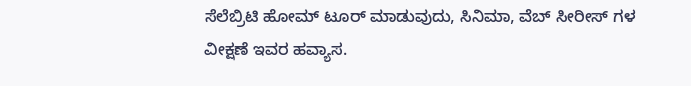ಸೆಲೆಬ್ರಿಟಿ ಹೋಮ್ ಟೂರ್ ಮಾಡುವುದು, ಸಿನಿಮಾ, ವೆಬ್ ಸೀರೀಸ್ ಗಳ ವೀಕ್ಷಣೆ ಇವರ ಹವ್ಯಾಸ.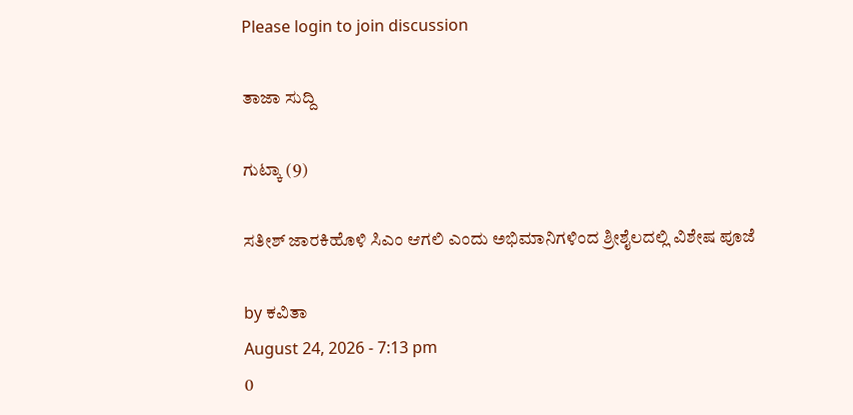Please login to join discussion

ತಾಜಾ ಸುದ್ದಿ

ಗುಟ್ಕಾ (9)

ಸತೀಶ್ ಜಾರಕಿಹೊಳಿ ಸಿಎಂ ಆಗಲಿ ಎಂದು ಅಭಿಮಾನಿಗಳಿಂದ ಶ್ರೀಶೈಲದಲ್ಲಿ ವಿಶೇಷ ಪೂಜೆ

by ಕವಿತಾ
August 24, 2026 - 7:13 pm
0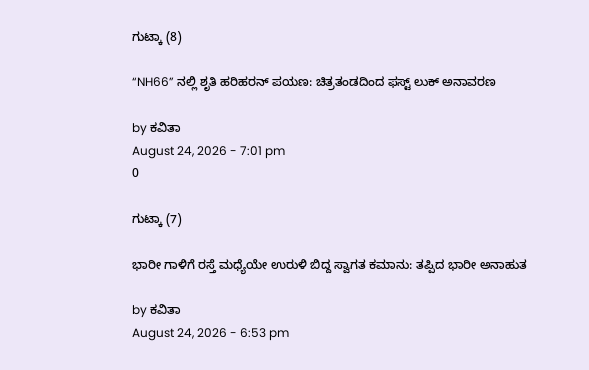ಗುಟ್ಕಾ (8)

“NH66” ನಲ್ಲಿ ಶೃತಿ ಹರಿಹರನ್ ಪಯಣ: ಚಿತ್ರತಂಡದಿಂದ ಫಸ್ಟ್ ಲುಕ್ ಅನಾವರಣ

by ಕವಿತಾ
August 24, 2026 - 7:01 pm
0

ಗುಟ್ಕಾ (7)

ಭಾರೀ ಗಾಳಿಗೆ ರಸ್ತೆ ಮಧ್ಯೆಯೇ ಉರುಳಿ ಬಿದ್ದ ಸ್ವಾಗತ ಕಮಾನು: ತಪ್ಪಿದ ಭಾರೀ ಅನಾಹುತ

by ಕವಿತಾ
August 24, 2026 - 6:53 pm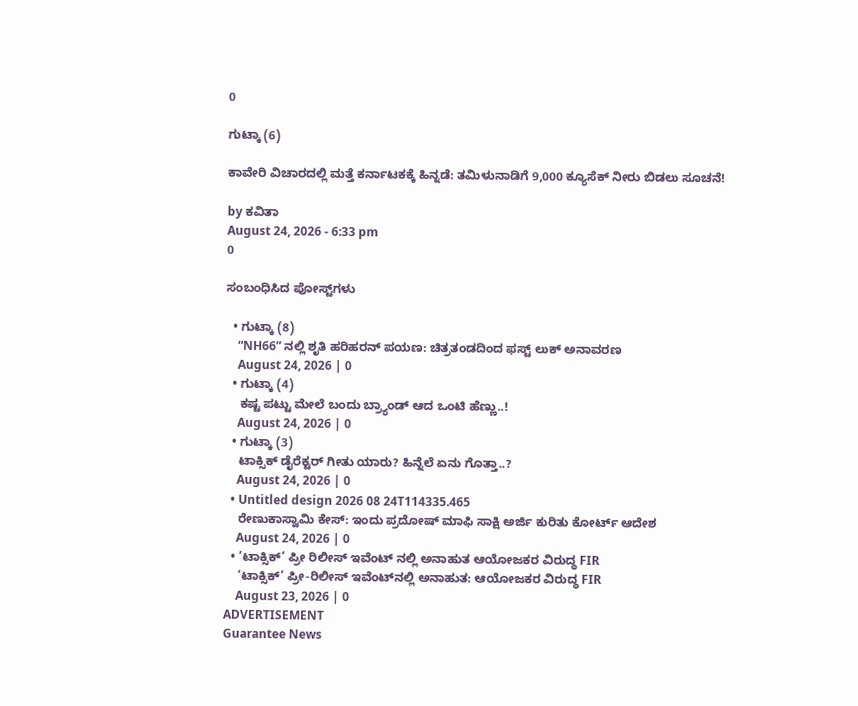0

ಗುಟ್ಕಾ (6)

ಕಾವೇರಿ ವಿಚಾರದಲ್ಲಿ ಮತ್ತೆ ಕರ್ನಾಟಕಕ್ಕೆ ಹಿನ್ನಡೆ: ತಮಿಳುನಾಡಿಗೆ 9,000 ಕ್ಯೂಸೆಕ್ ನೀರು ಬಿಡಲು ಸೂಚನೆ!

by ಕವಿತಾ
August 24, 2026 - 6:33 pm
0

ಸಂಬಂಧಿಸಿದ ಪೋಸ್ಟ್‌ಗಳು

  • ಗುಟ್ಕಾ (8)
    “NH66” ನಲ್ಲಿ ಶೃತಿ ಹರಿಹರನ್ ಪಯಣ: ಚಿತ್ರತಂಡದಿಂದ ಫಸ್ಟ್ ಲುಕ್ ಅನಾವರಣ
    August 24, 2026 | 0
  • ಗುಟ್ಕಾ (4)
    ಕಷ್ಟ ಪಟ್ಟು ಮೇಲೆ ಬಂದು ಬ್ರ್ಯಾಂಡ್ ಆದ ಒಂಟಿ ಹೆಣ್ಣು..!
    August 24, 2026 | 0
  • ಗುಟ್ಕಾ (3)
    ಟಾಕ್ಸಿಕ್ ಡೈರೆಕ್ಟರ್ ಗೀತು ಯಾರು? ಹಿನ್ನೆಲೆ ಏನು ಗೊತ್ತಾ..?
    August 24, 2026 | 0
  • Untitled design 2026 08 24T114335.465
    ರೇಣುಕಾಸ್ವಾಮಿ ಕೇಸ್: ಇಂದು ಪ್ರದೋಷ್ ಮಾಫಿ ಸಾಕ್ಷಿ ಅರ್ಜಿ ಕುರಿತು ಕೋರ್ಟ್ ಆದೇಶ
    August 24, 2026 | 0
  • ‘ಟಾಕ್ಸಿಕ್’ ಪ್ರೀ ರಿಲೀಸ್ ಇವೆಂಟ್ ನಲ್ಲಿ ಅನಾಹುತ ಆಯೋಜಕರ ವಿರುದ್ಧ FIR
    ‘ಟಾಕ್ಸಿಕ್’ ಪ್ರೀ-ರಿಲೀಸ್ ಇವೆಂಟ್‌ನಲ್ಲಿ ಅನಾಹುತ: ಆಯೋಜಕರ ವಿರುದ್ಧ FIR
    August 23, 2026 | 0
ADVERTISEMENT
Guarantee News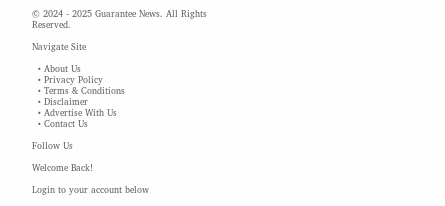© 2024 - 2025 Guarantee News. All Rights Reserved.

Navigate Site

  • About Us
  • Privacy Policy
  • Terms & Conditions
  • Disclaimer
  • Advertise With Us
  • Contact Us

Follow Us

Welcome Back!

Login to your account below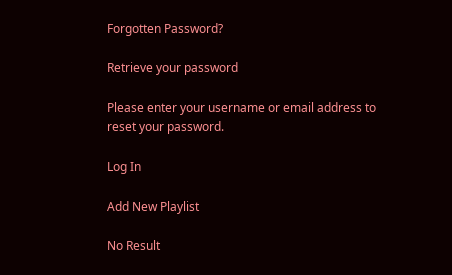Forgotten Password?

Retrieve your password

Please enter your username or email address to reset your password.

Log In

Add New Playlist

No Result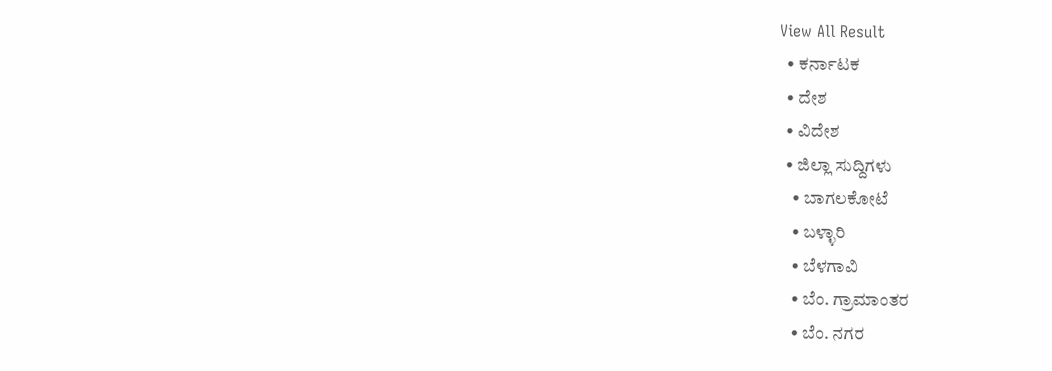View All Result
  • ಕರ್ನಾಟಕ
  • ದೇಶ
  • ವಿದೇಶ
  • ಜಿಲ್ಲಾ ಸುದ್ದಿಗಳು
    • ಬಾಗಲಕೋಟೆ
    • ಬಳ್ಳಾರಿ
    • ಬೆಳಗಾವಿ
    • ಬೆಂ. ಗ್ರಾಮಾಂತರ
    • ಬೆಂ. ನಗರ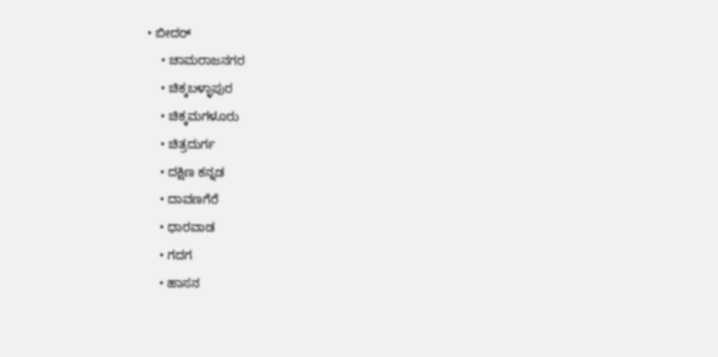• ಬೀದರ್
    • ಚಾಮರಾಜನಗರ
    • ಚಿಕ್ಕಬಳ್ಳಾಪುರ
    • ಚಿಕ್ಕಮಗಳೂರು
    • ಚಿತ್ರದುರ್ಗ
    • ದಕ್ಷಿಣ ಕನ್ನಡ
    • ದಾವಣಗೆರೆ
    • ಧಾರವಾಡ
    • ಗದಗ
    • ಹಾಸನ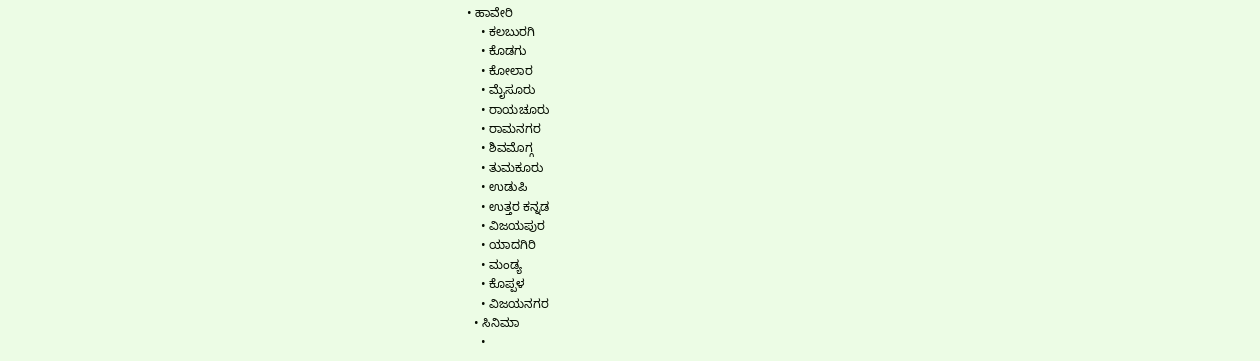• ಹಾವೇರಿ
    • ಕಲಬುರಗಿ
    • ಕೊಡಗು
    • ಕೋಲಾರ
    • ಮೈಸೂರು
    • ರಾಯಚೂರು
    • ರಾಮನಗರ
    • ಶಿವಮೊಗ್ಗ
    • ತುಮಕೂರು
    • ಉಡುಪಿ
    • ಉತ್ತರ ಕನ್ನಡ
    • ವಿಜಯಪುರ
    • ಯಾದಗಿರಿ
    • ಮಂಡ್ಯ
    • ಕೊಪ್ಪಳ
    • ವಿಜಯನಗರ
  • ಸಿನಿಮಾ
    •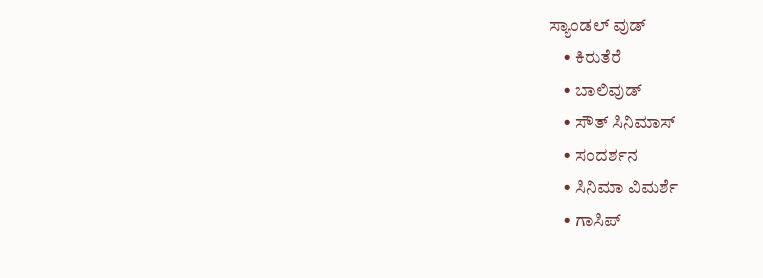ಸ್ಯಾಂಡಲ್ ವುಡ್
    • ಕಿರುತೆರೆ
    • ಬಾಲಿವುಡ್
    • ಸೌತ್ ಸಿನಿಮಾಸ್
    • ಸಂದರ್ಶನ
    • ಸಿನಿಮಾ ವಿಮರ್ಶೆ
    • ಗಾಸಿಪ್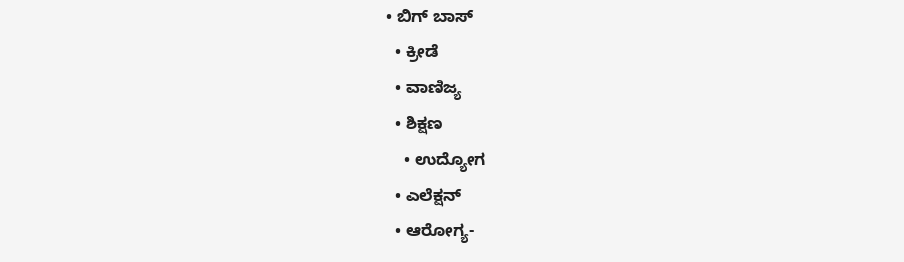• ಬಿಗ್ ಬಾಸ್
  • ಕ್ರೀಡೆ
  • ವಾಣಿಜ್ಯ
  • ಶಿಕ್ಷಣ
    • ಉದ್ಯೋಗ
  • ಎಲೆಕ್ಷನ್
  • ಆರೋಗ್ಯ-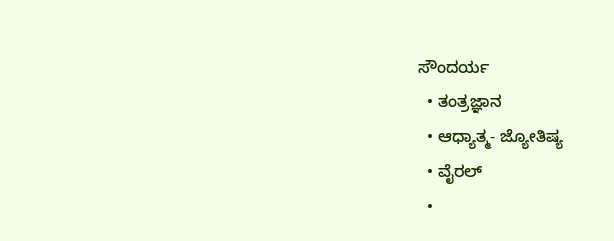ಸೌಂದರ್ಯ
  • ತಂತ್ರಜ್ಞಾನ
  • ಆಧ್ಯಾತ್ಮ- ಜ್ಯೋತಿಷ್ಯ
  • ವೈರಲ್
  •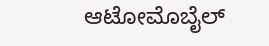ಆಟೋಮೊಬೈಲ್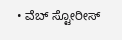• ವೆಬ್ ಸ್ಟೋರೀಸ್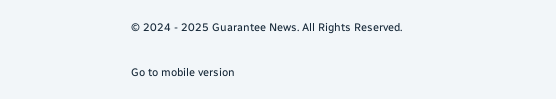© 2024 - 2025 Guarantee News. All Rights Reserved.

Go to mobile version